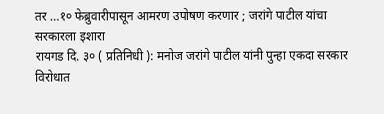तर …१० फेब्रुवारीपासून आमरण उपोषण करणार ; जरांगे पाटील यांचा सरकारला इशारा
रायगड दि. ३० ( प्रतिनिधी ): मनोज जरांगे पाटील यांनी पुन्हा एकदा सरकार विरोधात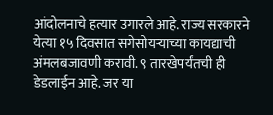आंदोलनाचे हत्यार उगारले आहे. राज्य सरकारने येत्या १५ दिवसात सगेसोयऱ्याच्या कायद्याची अंमलबजावणी करावी. ९ तारखेपर्यंतची ही डेडलाईन आहे. जर या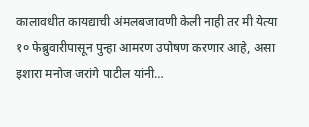कालावधीत कायद्याची अंमलबजावणी केली नाही तर मी येत्या १० फेब्रुवारीपासून पुन्हा आमरण उपोषण करणार आहे, असा इशारा मनोज जरांगे पाटील यांनी…